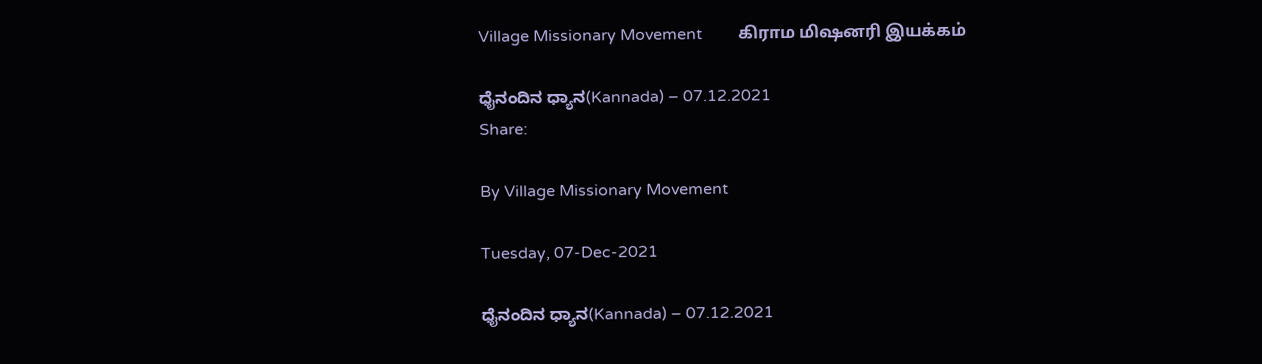Village Missionary Movement         கிராம மிஷனரி இயக்கம்

ಧೈನಂದಿನ ಧ್ಯಾನ(Kannada) – 07.12.2021
Share:

By Village Missionary Movement

Tuesday, 07-Dec-2021

ಧೈನಂದಿನ ಧ್ಯಾನ(Kannada) – 07.12.2021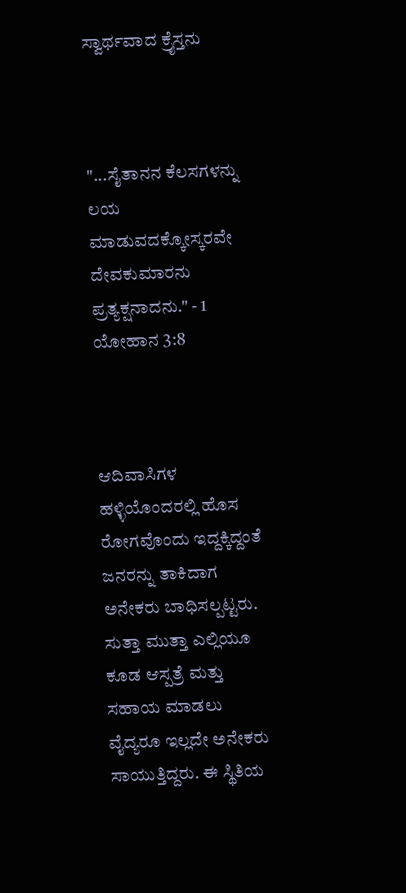ಸ್ವಾರ್ಥವಾದ ಕ್ರೈಸ್ತನು



"...ಸೈತಾನನ ಕೆಲಸಗಳನ್ನು ಲಯ ಮಾಡುವದಕ್ಕೋಸ್ಕರವೇ ದೇವಕುಮಾರನು ಪ್ರತ್ಯಕ್ಷನಾದನು." - 1 ಯೋಹಾನ 3:8



ಆದಿವಾಸಿಗಳ ಹಳ್ಳಿಯೊಂದರಲ್ಲಿ ಹೊಸ ರೋಗವೊಂದು ಇದ್ದಕ್ಕಿದ್ದಂತೆ ಜನರನ್ನು ತಾಕಿದಾಗ ಅನೇಕರು ಬಾಧಿಸಲ್ಪಟ್ಟರು. ಸುತ್ತಾ ಮುತ್ತಾ ಎಲ್ಲಿಯೂ ಕೂಡ ಆಸ್ಪತ್ರೆ ಮತ್ತು ಸಹಾಯ ಮಾಡಲು ವೈದ್ಯರೂ ಇಲ್ಲದೇ ಅನೇಕರು ಸಾಯುತ್ತಿದ್ದರು. ಈ ಸ್ಥಿತಿಯ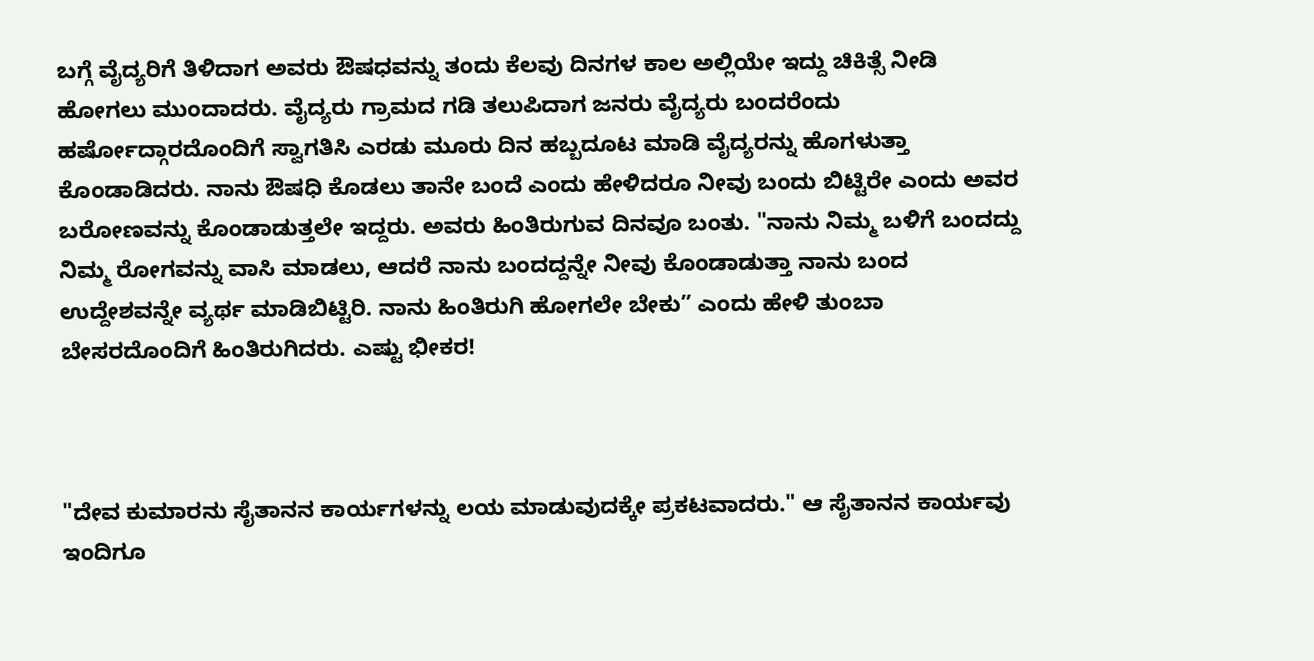ಬಗ್ಗೆ ವೈದ್ಯರಿಗೆ ತಿಳಿದಾಗ ಅವರು ಔಷಧವನ್ನು ತಂದು ಕೆಲವು ದಿನಗಳ ಕಾಲ ಅಲ್ಲಿಯೇ ಇದ್ದು ಚಿಕಿತ್ಸೆ ನೀಡಿ ಹೋಗಲು ಮುಂದಾದರು. ವೈದ್ಯರು ಗ್ರಾಮದ ಗಡಿ ತಲುಪಿದಾಗ ಜನರು ವೈದ್ಯರು ಬಂದರೆಂದು ಹರ್ಷೋದ್ಗಾರದೊಂದಿಗೆ ಸ್ವಾಗತಿಸಿ ಎರಡು ಮೂರು ದಿನ ಹಬ್ಬದೂಟ ಮಾಡಿ ವೈದ್ಯರನ್ನು ಹೊಗಳುತ್ತಾ ಕೊಂಡಾಡಿದರು. ನಾನು ಔಷಧಿ ಕೊಡಲು ತಾನೇ ಬಂದೆ ಎಂದು ಹೇಳಿದರೂ ನೀವು ಬಂದು ಬಿಟ್ಟಿರೇ ಎಂದು ಅವರ ಬರೋಣವನ್ನು ಕೊಂಡಾಡುತ್ತಲೇ ಇದ್ದರು. ಅವರು ಹಿಂತಿರುಗುವ ದಿನವೂ ಬಂತು. "ನಾನು ನಿಮ್ಮ ಬಳಿಗೆ ಬಂದದ್ದು ನಿಮ್ಮ ರೋಗವನ್ನು ವಾಸಿ ಮಾಡಲು, ಆದರೆ ನಾನು ಬಂದದ್ದನ್ನೇ ನೀವು ಕೊಂಡಾಡುತ್ತಾ ನಾನು ಬಂದ ಉದ್ದೇಶವನ್ನೇ ವ್ಯರ್ಥ ಮಾಡಿಬಿಟ್ಟಿರಿ. ನಾನು ಹಿಂತಿರುಗಿ ಹೋಗಲೇ ಬೇಕು” ಎಂದು ಹೇಳಿ ತುಂಬಾ ಬೇಸರದೊಂದಿಗೆ ಹಿಂತಿರುಗಿದರು. ಎಷ್ಟು ಭೀಕರ!



"ದೇವ ಕುಮಾರನು ಸೈತಾನನ ಕಾರ್ಯಗಳನ್ನು ಲಯ ಮಾಡುವುದಕ್ಕೇ ಪ್ರಕಟವಾದರು." ಆ ಸೈತಾನನ ಕಾರ್ಯವು ಇಂದಿಗೂ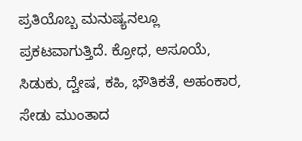ಪ್ರತಿಯೊಬ್ಬ ಮನುಷ್ಯನಲ್ಲೂ ಪ್ರಕಟವಾಗುತ್ತಿದೆ. ಕ್ರೋಧ, ಅಸೂಯೆ, ಸಿಡುಕು, ದ್ವೇಷ, ಕಹಿ, ಭೌತಿಕತೆ, ಅಹಂಕಾರ, ಸೇಡು ಮುಂತಾದ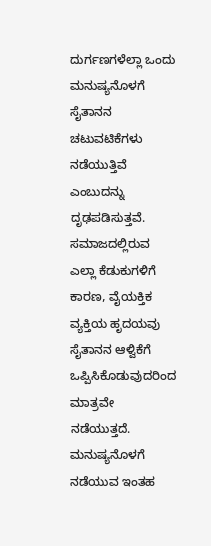ದುರ್ಗಣಗಳೆಲ್ಲಾ ಒಂದು ಮನುಷ್ಯನೊಳಗೆ ಸೈತಾನನ ಚಟುವಟಿಕೆಗಳು ನಡೆಯುತ್ತಿವೆ ಎಂಬುದನ್ನು ದೃಢಪಡಿಸುತ್ತವೆ. ಸಮಾಜದಲ್ಲಿರುವ ಎಲ್ಲಾ ಕೆಡುಕುಗಳಿಗೆ ಕಾರಣ, ವೈಯಕ್ತಿಕ ವ್ಯಕ್ತಿಯ ಹೃದಯವು ಸೈತಾನನ ಆಳ್ವಿಕೆಗೆ ಒಪ್ಪಿಸಿಕೊಡುವುದರಿಂದ ಮಾತ್ರವೇ ನಡೆಯುತ್ತದೆ. ಮನುಷ್ಯನೊಳಗೆ ನಡೆಯುವ ಇಂತಹ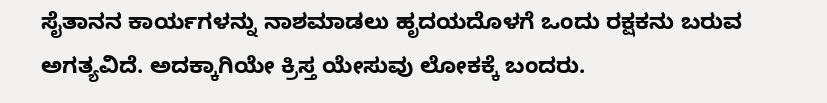ಸೈತಾನನ ಕಾರ್ಯಗಳನ್ನು ನಾಶಮಾಡಲು ಹೃದಯದೊಳಗೆ ಒಂದು ರಕ್ಷಕನು ಬರುವ ಅಗತ್ಯವಿದೆ. ಅದಕ್ಕಾಗಿಯೇ ಕ್ರಿಸ್ತ ಯೇಸುವು ಲೋಕಕ್ಕೆ ಬಂದರು.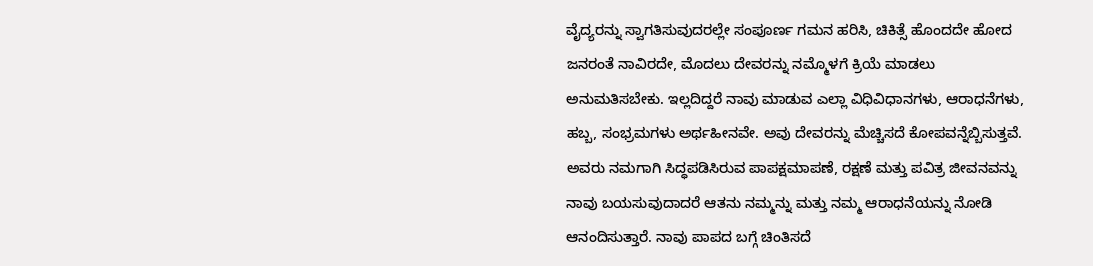ವೈದ್ಯರನ್ನು ಸ್ವಾಗತಿಸುವುದರಲ್ಲೇ ಸಂಪೂರ್ಣ ಗಮನ ಹರಿಸಿ, ಚಿಕಿತ್ಸೆ ಹೊಂದದೇ ಹೋದ ಜನರಂತೆ ನಾವಿರದೇ, ಮೊದಲು ದೇವರನ್ನು ನಮ್ಮೊಳಗೆ ಕ್ರಿಯೆ ಮಾಡಲು ಅನುಮತಿಸಬೇಕು. ಇಲ್ಲದಿದ್ದರೆ ನಾವು ಮಾಡುವ ಎಲ್ಲಾ ವಿಧಿವಿಧಾನಗಳು, ಆರಾಧನೆಗಳು, ಹಬ್ಬ, ಸಂಭ್ರಮಗಳು ಅರ್ಥಹೀನವೇ. ಅವು ದೇವರನ್ನು ಮೆಚ್ಚಿಸದೆ ಕೋಪವನ್ನೆಬ್ಬಿಸುತ್ತವೆ. ಅವರು ನಮಗಾಗಿ ಸಿದ್ಧಪಡಿಸಿರುವ ಪಾಪಕ್ಷಮಾಪಣೆ, ರಕ್ಷಣೆ ಮತ್ತು ಪವಿತ್ರ ಜೀವನವನ್ನು ನಾವು ಬಯಸುವುದಾದರೆ ಆತನು ನಮ್ಮನ್ನು ಮತ್ತು ನಮ್ಮ ಆರಾಧನೆಯನ್ನು ನೋಡಿ ಆನಂದಿಸುತ್ತಾರೆ. ನಾವು ಪಾಪದ ಬಗ್ಗೆ ಚಿಂತಿಸದೆ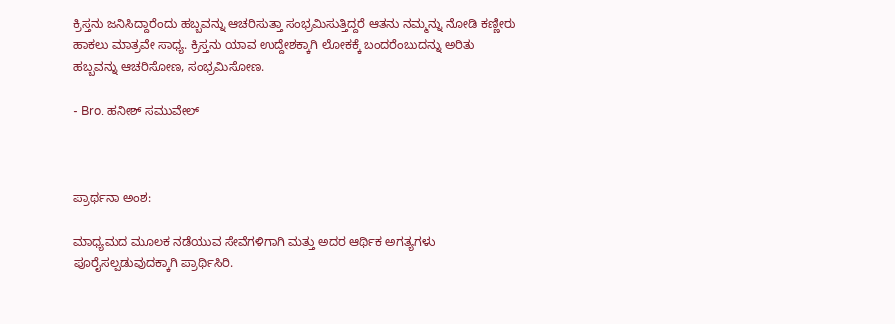ಕ್ರಿಸ್ತನು ಜನಿಸಿದ್ದಾರೆಂದು ಹಬ್ಬವನ್ನು ಆಚರಿಸುತ್ತಾ ಸಂಭ್ರಮಿಸುತ್ತಿದ್ದರೆ ಆತನು ನಮ್ಮನ್ನು ನೋಡಿ ಕಣ್ಣೀರು ಹಾಕಲು ಮಾತ್ರವೇ ಸಾಧ್ಯ. ಕ್ರಿಸ್ತನು ಯಾವ ಉದ್ದೇಶಕ್ಕಾಗಿ ಲೋಕಕ್ಕೆ ಬಂದರೆಂಬುದನ್ನು ಅರಿತು ಹಬ್ಬವನ್ನು ಆಚರಿಸೋಣ, ಸಂಭ್ರಮಿಸೋಣ.

- Bro. ಹನೀಶ್ ಸಮುವೇಲ್



ಪ್ರಾರ್ಥನಾ ಅಂಶ:

ಮಾಧ್ಯಮದ ಮೂಲಕ ನಡೆಯುವ ಸೇವೆಗಳಿಗಾಗಿ ಮತ್ತು ಅದರ ಆರ್ಥಿಕ ಅಗತ್ಯಗಳು ಪೂರೈಸಲ್ಪಡುವುದಕ್ಕಾಗಿ ಪ್ರಾರ್ಥಿಸಿರಿ.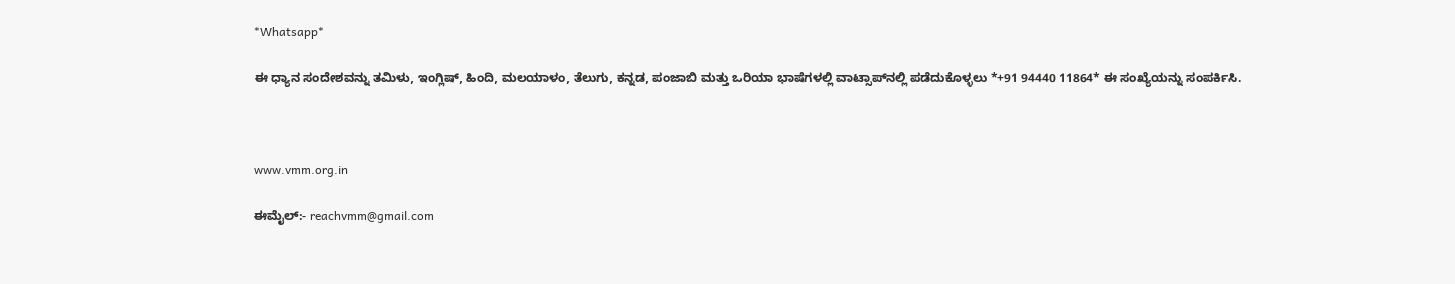*Whatsapp*

ಈ ಧ್ಯಾನ ಸಂದೇಶವನ್ನು ತಮಿಳು, ಇಂಗ್ಲಿಷ್, ಹಿಂದಿ, ಮಲಯಾಳಂ, ತೆಲುಗು, ಕನ್ನಡ, ಪಂಜಾಬಿ ಮತ್ತು ಒರಿಯಾ ಭಾಷೆಗಳಲ್ಲಿ ವಾಟ್ಸಾಪ್‌ನಲ್ಲಿ ಪಡೆದುಕೊಳ್ಳಲು *+91 94440 11864* ಈ ಸಂಖ್ಯೆಯನ್ನು ಸಂಪರ್ಕಿಸಿ.



www.vmm.org.in

ಈಮೈಲ್:- reachvmm@gmail.com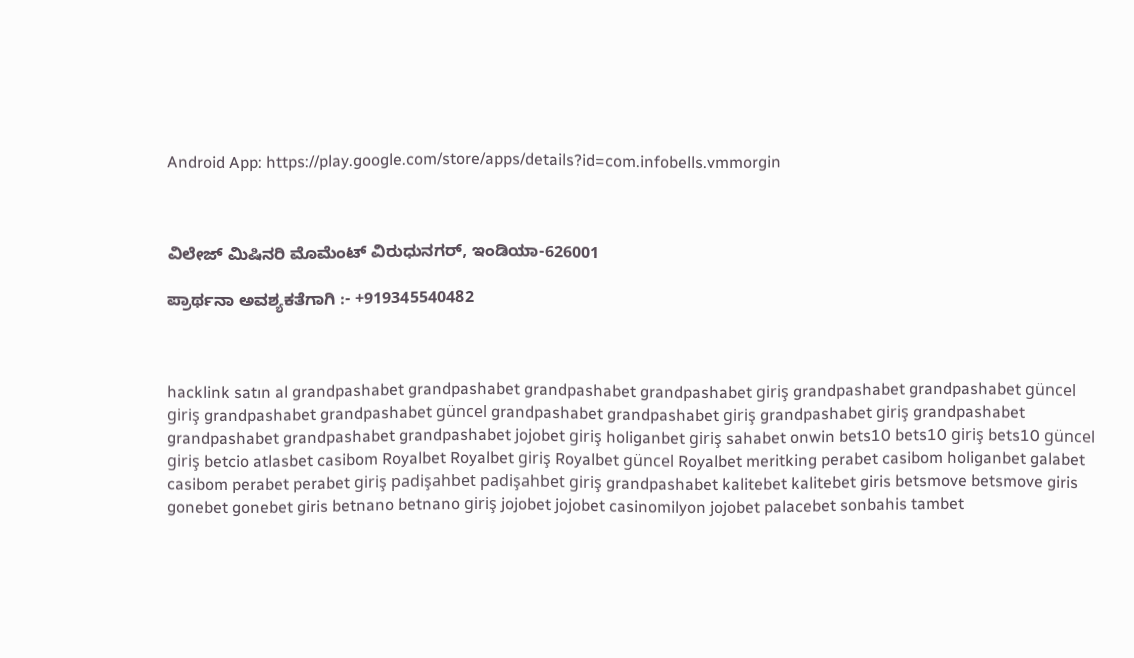Android App: https://play.google.com/store/apps/details?id=com.infobells.vmmorgin



ವಿಲೇಜ್ ಮಿಷಿನರಿ ಮೊಮೆಂಟ್ ವಿರುಧುನಗರ್, ಇಂಡಿಯಾ-626001

ಪ್ರಾರ್ಥನಾ ಅವಶ್ಯಕತೆಗಾಗಿ :- +919345540482



hacklink satın al grandpashabet grandpashabet grandpashabet grandpashabet giriş grandpashabet grandpashabet güncel giriş grandpashabet grandpashabet güncel grandpashabet grandpashabet giriş grandpashabet giriş grandpashabet grandpashabet grandpashabet grandpashabet jojobet giriş holiganbet giriş sahabet onwin bets10 bets10 giriş bets10 güncel giriş betcio atlasbet casibom Royalbet Royalbet giriş Royalbet güncel Royalbet meritking perabet casibom holiganbet galabet casibom perabet perabet giriş padişahbet padişahbet giriş grandpashabet kalitebet kalitebet giris betsmove betsmove giris gonebet gonebet giris betnano betnano giriş jojobet jojobet casinomilyon jojobet palacebet sonbahis tambet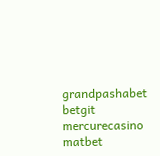grandpashabet betgit mercurecasino matbet